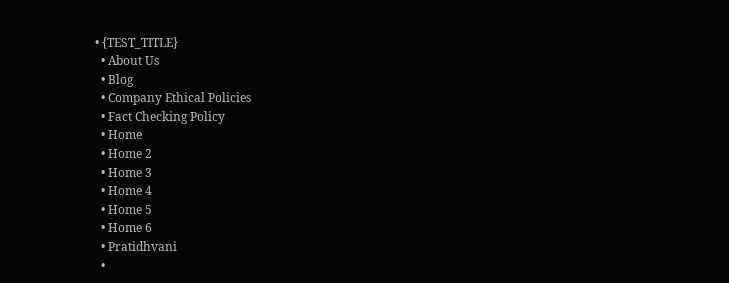• {TEST_TITLE}
  • About Us
  • Blog
  • Company Ethical Policies
  • Fact Checking Policy
  • Home
  • Home 2
  • Home 3
  • Home 4
  • Home 5
  • Home 6
  • Pratidhvani
  •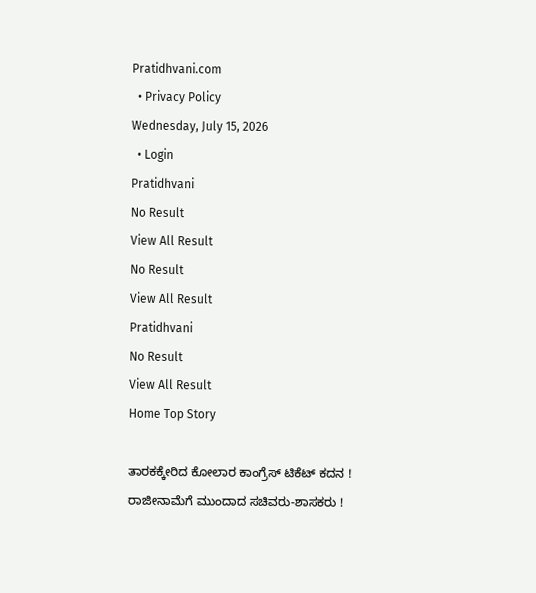Pratidhvani.com
  • Privacy Policy
Wednesday, July 15, 2026
  • Login
Pratidhvani
No Result
View All Result
No Result
View All Result
Pratidhvani
No Result
View All Result
Home Top Story

ತಾರಕಕ್ಕೇರಿದ ಕೋಲಾರ ಕಾಂಗ್ರೆಸ್ ಟಿಕೆಟ್ ಕದನ ! ರಾಜೀನಾಮೆಗೆ ಮುಂದಾದ ಸಚಿವರು-ಶಾಸಕರು !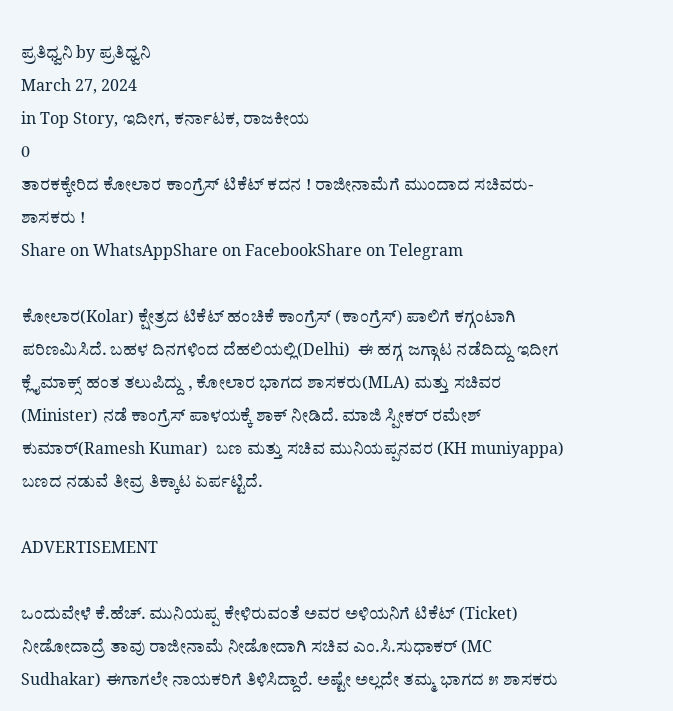ಪ್ರತಿಧ್ವನಿ by ಪ್ರತಿಧ್ವನಿ
March 27, 2024
in Top Story, ಇದೀಗ, ಕರ್ನಾಟಕ, ರಾಜಕೀಯ
0
ತಾರಕಕ್ಕೇರಿದ ಕೋಲಾರ ಕಾಂಗ್ರೆಸ್ ಟಿಕೆಟ್ ಕದನ ! ರಾಜೀನಾಮೆಗೆ ಮುಂದಾದ ಸಚಿವರು-ಶಾಸಕರು !
Share on WhatsAppShare on FacebookShare on Telegram

ಕೋಲಾರ(Kolar) ಕ್ಷೇತ್ರದ ಟಿಕೆಟ್ ಹಂಚಿಕೆ ಕಾಂಗ್ರೆಸ್ (ಕಾಂಗ್ರೆಸ್) ಪಾಲಿಗೆ ಕಗ್ಗಂಟಾಗಿ ಪರಿಣಮಿಸಿದೆ. ಬಹಳ ದಿನಗಳಿಂದ ದೆಹಲಿಯಲ್ಲಿ(Delhi)  ಈ ಹಗ್ಗ ಜಗ್ಗಾಟ ನಡೆದಿದ್ದು ಇದೀಗ ಕ್ಲೈಮಾಕ್ಸ್ ಹಂತ ತಲುಪಿದ್ದು , ಕೋಲಾರ ಭಾಗದ ಶಾಸಕರು(MLA) ಮತ್ತು ಸಚಿವರ (Minister) ನಡೆ ಕಾಂಗ್ರೆಸ್ ಪಾಳಯಕ್ಕೆ ಶಾಕ್ ನೀಡಿದೆ. ಮಾಜಿ ಸ್ಪೀಕರ್ ರಮೇಶ್ ಕುಮಾರ್(Ramesh Kumar)  ಬಣ ಮತ್ತು ಸಚಿವ ಮುನಿಯಪ್ಪನವರ (KH muniyappa) ಬಣದ ನಡುವೆ ತೀವ್ರ ತಿಕ್ಕಾಟ ಏರ್ಪಟ್ಟಿದೆ.

ADVERTISEMENT

ಒಂದುವೇಳೆ ಕೆ.ಹೆಚ್. ಮುನಿಯಪ್ಪ ಕೇಳಿರುವಂತೆ ಅವರ ಅಳಿಯನಿಗೆ ಟಿಕೆಟ್ (Ticket) ನೀಡೋದಾದ್ರೆ ತಾವು ರಾಜೀನಾಮೆ ನೀಡೋದಾಗಿ ಸಚಿವ ಎಂ.ಸಿ.ಸುಧಾಕರ್ (MC Sudhakar) ಈಗಾಗಲೇ ನಾಯಕರಿಗೆ ತಿಳಿಸಿದ್ದಾರೆ. ಅಷ್ಟೇ ಅಲ್ಲದೇ ತಮ್ಮ ಭಾಗದ ೫ ಶಾಸಕರು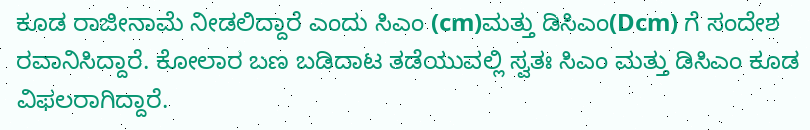ಕೂಡ ರಾಜೀನಾಮೆ ನೀಡಲಿದ್ದಾರೆ ಎಂದು ಸಿಎಂ (cm)ಮತ್ತು ಡಿಸಿಎಂ(Dcm) ಗೆ ಸಂದೇಶ ರವಾನಿಸಿದ್ದಾರೆ. ಕೋಲಾರ ಬಣ ಬಡಿದಾಟ ತಡೆಯುವಲ್ಲಿ ಸ್ವತಃ ಸಿಎಂ ಮತ್ತು ಡಿಸಿಎಂ ಕೂಡ ವಿಫಲರಾಗಿದ್ದಾರೆ.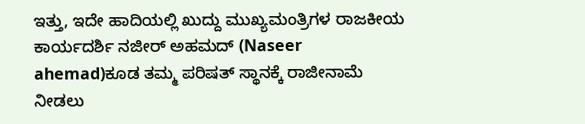ಇತ್ತು, ಇದೇ ಹಾದಿಯಲ್ಲಿ ಖುದ್ದು ಮುಖ್ಯಮಂತ್ರಿಗಳ ರಾಜಕೀಯ ಕಾರ್ಯದರ್ಶಿ ನಜೀರ್ ಅಹಮದ್ (Naseer ahemad)ಕೂಡ ತಮ್ಮ ಪರಿಷತ್ ಸ್ಥಾನಕ್ಕೆ ರಾಜೀನಾಮೆ ನೀಡಲು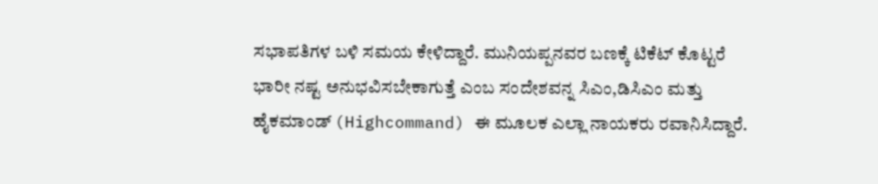ಸಭಾಪತಿಗಳ ಬಳಿ ಸಮಯ ಕೇಳಿದ್ದಾರೆ. ಮುನಿಯಪ್ಪನವರ ಬಣಕ್ಕೆ ಟಿಕೆಟ್ ಕೊಟ್ಟರೆ ಭಾರೀ ನಷ್ಟ ಅನುಭವಿಸಬೇಕಾಗುತ್ತೆ ಎಂಬ ಸಂದೇಶವನ್ನ ಸಿಎಂ,ಡಿಸಿಎಂ ಮತ್ತು ಹೈಕಮಾಂಡ್ (Highcommand) ಈ ಮೂಲಕ ಎಲ್ಲಾ ನಾಯಕರು ರವಾನಿಸಿದ್ದಾರೆ.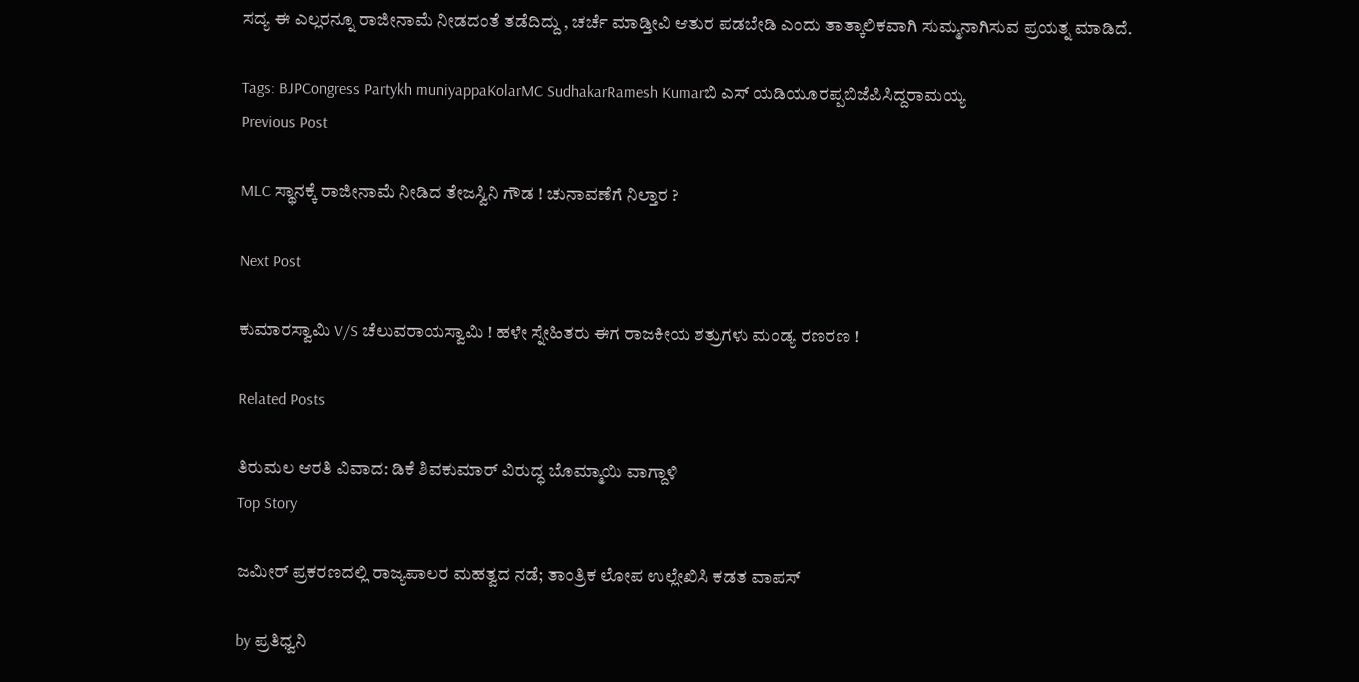ಸದ್ಯ ಈ ಎಲ್ಲರನ್ನೂ ರಾಜೀನಾಮೆ ನೀಡದಂತೆ ತಡೆದಿದ್ದು , ಚರ್ಚೆ ಮಾಡ್ತೀವಿ ಆತುರ ಪಡಬೇಡಿ ಎಂದು ತಾತ್ಕಾಲಿಕವಾಗಿ ಸುಮ್ಮನಾಗಿಸುವ ಪ್ರಯತ್ನ ಮಾಡಿದೆ.

Tags: BJPCongress Partykh muniyappaKolarMC SudhakarRamesh Kumarಬಿ ಎಸ್ ಯಡಿಯೂರಪ್ಪಬಿಜೆಪಿಸಿದ್ದರಾಮಯ್ಯ
Previous Post

MLC ಸ್ಥಾನಕ್ಕೆ ರಾಜೀನಾಮೆ ನೀಡಿದ ತೇಜಸ್ವಿನಿ ಗೌಡ ! ಚುನಾವಣೆಗೆ ನಿಲ್ತಾರ ?

Next Post

ಕುಮಾರಸ್ವಾಮಿ V/S ಚೆಲುವರಾಯಸ್ವಾಮಿ ! ಹಳೇ ಸ್ನೇಹಿತರು ಈಗ ರಾಜಕೀಯ ಶತ್ರುಗಳು ಮಂಡ್ಯ ರಣರಣ !

Related Posts

ತಿರುಮಲ ಆರತಿ ವಿವಾದ: ಡಿಕೆ ಶಿವಕುಮಾರ್ ವಿರುದ್ಧ ಬೊಮ್ಮಾಯಿ ವಾಗ್ದಾಳಿ
Top Story

ಜಮೀರ್ ಪ್ರಕರಣದಲ್ಲಿ ರಾಜ್ಯಪಾಲರ ಮಹತ್ವದ ನಡೆ; ತಾಂತ್ರಿಕ ಲೋಪ ಉಲ್ಲೇಖಿಸಿ ಕಡತ ವಾಪಸ್

by ಪ್ರತಿಧ್ವನಿ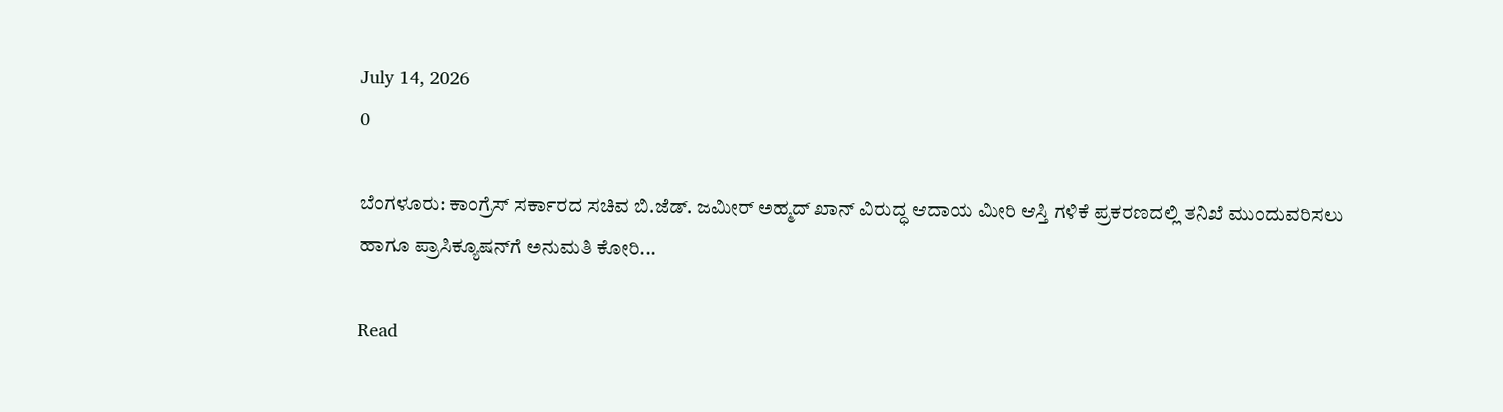July 14, 2026
0

ಬೆಂಗಳೂರು: ಕಾಂಗ್ರೆಸ್ ಸರ್ಕಾರದ ಸಚಿವ ಬಿ.ಜೆಡ್. ಜಮೀರ್ ಅಹ್ಮದ್ ಖಾನ್ ವಿರುದ್ಧ ಆದಾಯ ಮೀರಿ ಆಸ್ತಿ ಗಳಿಕೆ ಪ್ರಕರಣದಲ್ಲಿ ತನಿಖೆ ಮುಂದುವರಿಸಲು ಹಾಗೂ ಪ್ರಾಸಿಕ್ಯೂಷನ್‌ಗೆ ಅನುಮತಿ ಕೋರಿ...

Read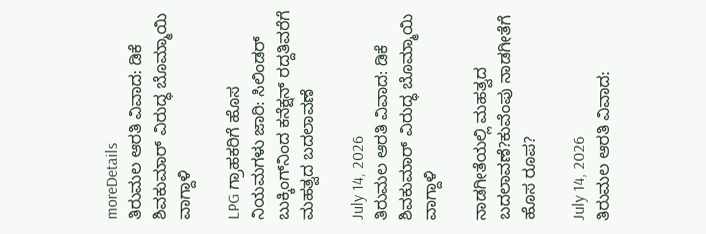moreDetails
ತಿರುಮಲ ಆರತಿ ವಿವಾದ: ಡಿಕೆ ಶಿವಕುಮಾರ್ ವಿರುದ್ಧ ಬೊಮ್ಮಾಯಿ ವಾಗ್ದಾಳಿ

LPG ಗ್ರಾಹಕರಿಗೆ ಹೊಸ ನಿಯಮಗಳು ಜಾರಿ: ಸಿಲಿಂಡರ್ ಬುಕ್ಕಿಂಗ್‌ನಿಂದ ಕನೆಕ್ಷನ್ ರದ್ದತಿವರೆಗೆ ಮಹತ್ವದ ಬದಲಾವಣೆ

July 14, 2026
ತಿರುಮಲ ಆರತಿ ವಿವಾದ: ಡಿಕೆ ಶಿವಕುಮಾರ್ ವಿರುದ್ಧ ಬೊಮ್ಮಾಯಿ ವಾಗ್ದಾಳಿ

ನಾಡಗೀತೆಯಲ್ಲಿ ಮಹತ್ವದ ಬದಲಾವಣೆ?ಕುವೆಂಪು ನಾಡಗೀತೆಗೆ ಹೊಸ ರೂಪ?

July 14, 2026
ತಿರುಮಲ ಆರತಿ ವಿವಾದ: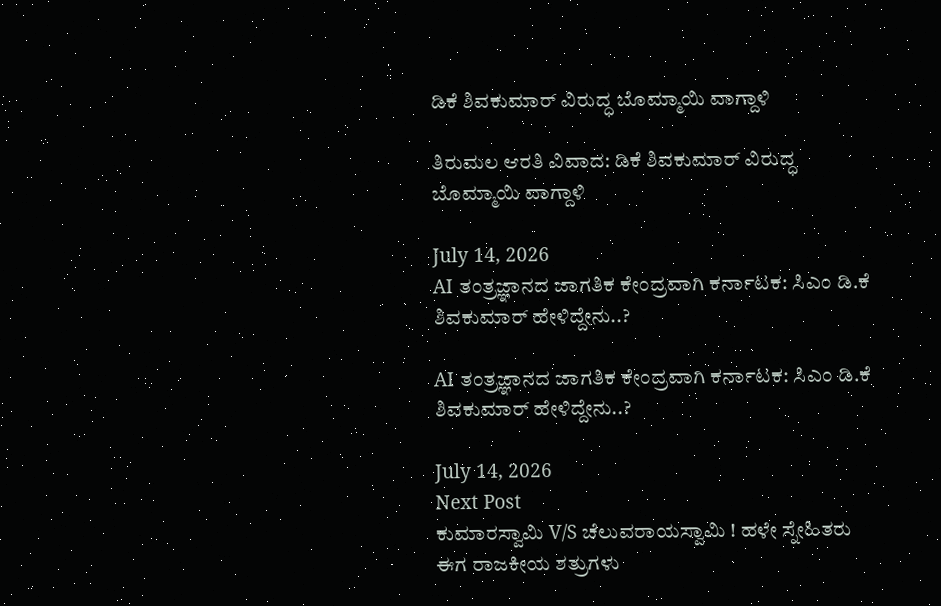ಡಿಕೆ ಶಿವಕುಮಾರ್ ವಿರುದ್ಧ ಬೊಮ್ಮಾಯಿ ವಾಗ್ದಾಳಿ

ತಿರುಮಲ ಆರತಿ ವಿವಾದ: ಡಿಕೆ ಶಿವಕುಮಾರ್ ವಿರುದ್ಧ ಬೊಮ್ಮಾಯಿ ವಾಗ್ದಾಳಿ

July 14, 2026
AI ತಂತ್ರಜ್ಞಾನದ ಜಾಗತಿಕ ಕೇಂದ್ರವಾಗಿ ಕರ್ನಾಟಕ: ಸಿಎಂ ಡಿ.ಕೆ ಶಿವಕುಮಾರ್ ಹೇಳಿದ್ದೇನು..?

AI ತಂತ್ರಜ್ಞಾನದ ಜಾಗತಿಕ ಕೇಂದ್ರವಾಗಿ ಕರ್ನಾಟಕ: ಸಿಎಂ ಡಿ.ಕೆ ಶಿವಕುಮಾರ್ ಹೇಳಿದ್ದೇನು..?

July 14, 2026
Next Post
ಕುಮಾರಸ್ವಾಮಿ V/S ಚೆಲುವರಾಯಸ್ವಾಮಿ ! ಹಳೇ ಸ್ನೇಹಿತರು ಈಗ ರಾಜಕೀಯ ಶತ್ರುಗಳು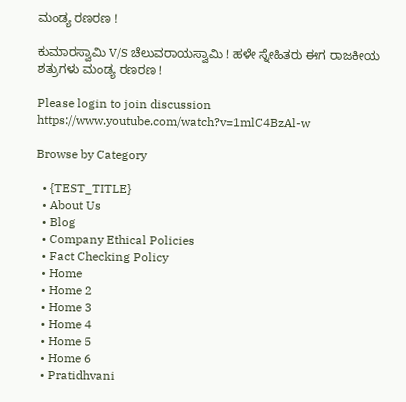ಮಂಡ್ಯ ರಣರಣ !

ಕುಮಾರಸ್ವಾಮಿ V/S ಚೆಲುವರಾಯಸ್ವಾಮಿ ! ಹಳೇ ಸ್ನೇಹಿತರು ಈಗ ರಾಜಕೀಯ ಶತ್ರುಗಳು ಮಂಡ್ಯ ರಣರಣ !

Please login to join discussion
https://www.youtube.com/watch?v=1mlC4BzAl-w

Browse by Category

  • {TEST_TITLE}
  • About Us
  • Blog
  • Company Ethical Policies
  • Fact Checking Policy
  • Home
  • Home 2
  • Home 3
  • Home 4
  • Home 5
  • Home 6
  • Pratidhvani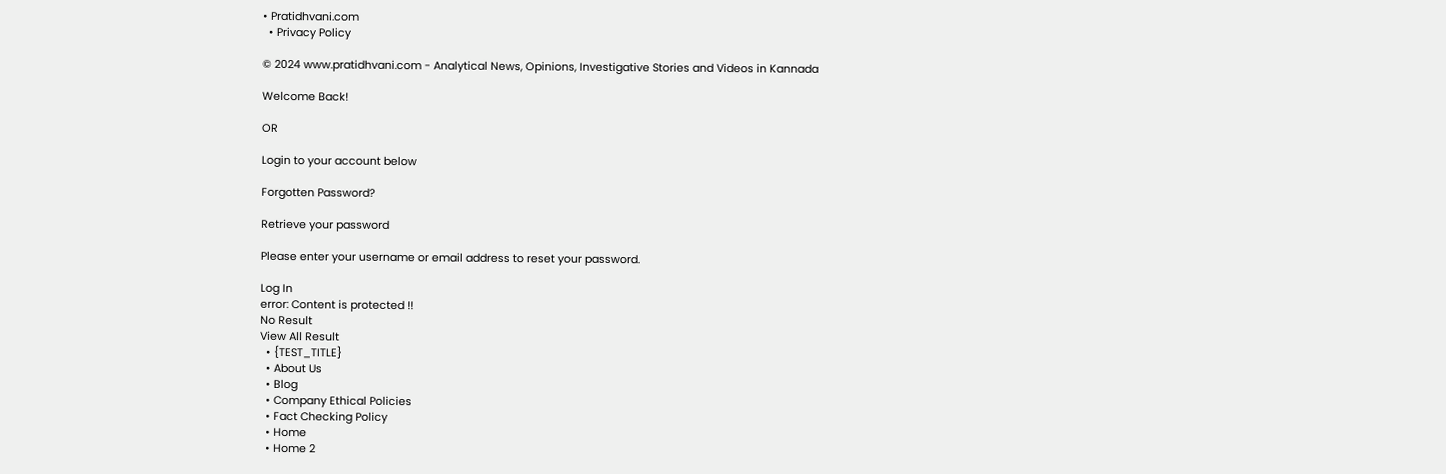• Pratidhvani.com
  • Privacy Policy

© 2024 www.pratidhvani.com - Analytical News, Opinions, Investigative Stories and Videos in Kannada

Welcome Back!

OR

Login to your account below

Forgotten Password?

Retrieve your password

Please enter your username or email address to reset your password.

Log In
error: Content is protected !!
No Result
View All Result
  • {TEST_TITLE}
  • About Us
  • Blog
  • Company Ethical Policies
  • Fact Checking Policy
  • Home
  • Home 2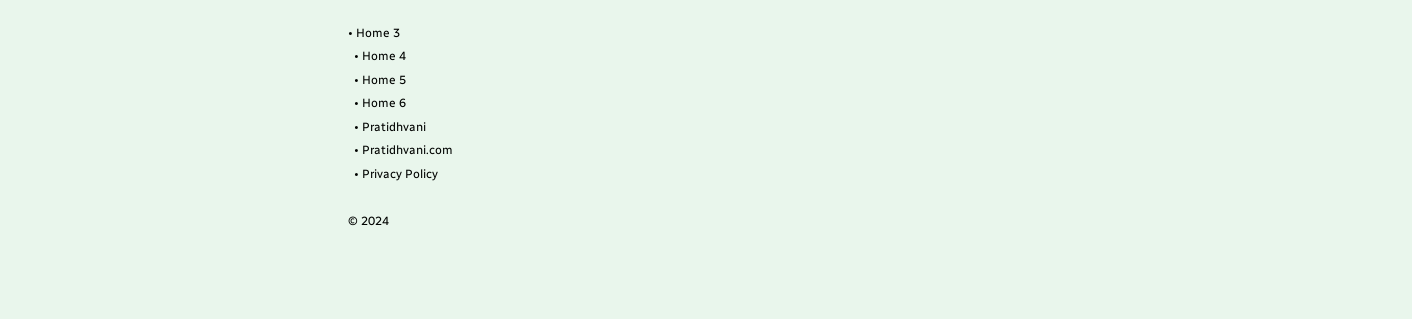• Home 3
  • Home 4
  • Home 5
  • Home 6
  • Pratidhvani
  • Pratidhvani.com
  • Privacy Policy

© 2024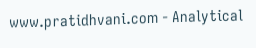www.pratidhvani.com - Analytical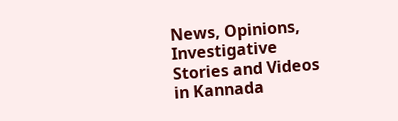News, Opinions, Investigative Stories and Videos in Kannada